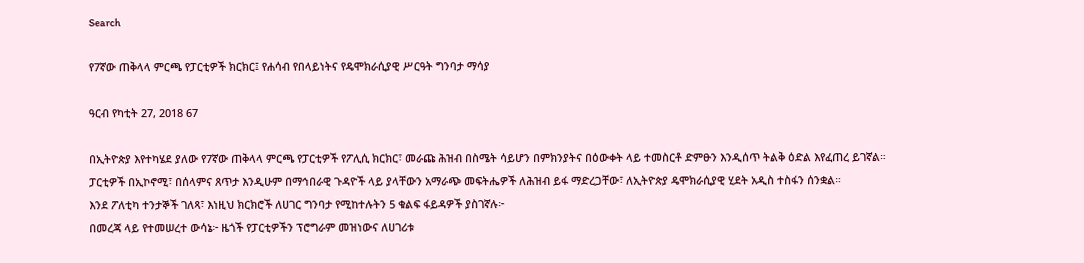Search

የ7ኛው ጠቅላላ ምርጫ የፓርቲዎች ክርክር፤ የሐሳብ የበላይነትና የዴሞክራሲያዊ ሥርዓት ግንባታ ማሳያ

ዓርብ የካቲት 27, 2018 67

በኢትዮጵያ እየተካሄደ ያለው የ7ኛው ጠቅላላ ምርጫ የፓርቲዎች የፖሊሲ ክርክር፣ መራጩ ሕዝብ በስሜት ሳይሆን በምክንያትና በዕውቀት ላይ ተመስርቶ ድምፁን እንዲሰጥ ትልቅ ዕድል እየፈጠረ ይገኛል።
ፓርቲዎች በኢኮኖሚ፣ በሰላምና ጸጥታ እንዲሁም በማኅበራዊ ጉዳዮች ላይ ያላቸውን አማራጭ መፍትሔዎች ለሕዝብ ይፋ ማድረጋቸው፣ ለኢትዮጵያ ዴሞክራሲያዊ ሂደት አዲስ ተስፋን ሰንቋል።
እንደ ፖለቲካ ተንታኞች ገለጻ፣ እነዚህ ክርክሮች ለሀገር ግንባታ የሚከተሉትን 5 ቁልፍ ፋይዳዎች ያስገኛሉ፦
በመረጃ ላይ የተመሠረተ ውሳኔ፦ ዜጎች የፓርቲዎችን ፕሮግራም መዝነውና ለሀገሪቱ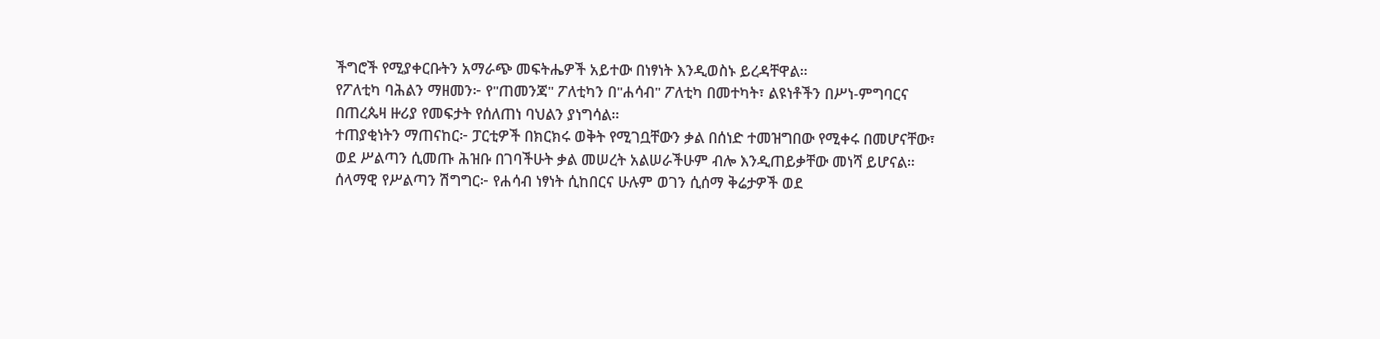ችግሮች የሚያቀርቡትን አማራጭ መፍትሔዎች አይተው በነፃነት እንዲወስኑ ይረዳቸዋል።
የፖለቲካ ባሕልን ማዘመን፦ የ"ጠመንጃ" ፖለቲካን በ"ሐሳብ" ፖለቲካ በመተካት፣ ልዩነቶችን በሥነ-ምግባርና በጠረጴዛ ዙሪያ የመፍታት የሰለጠነ ባህልን ያነግሳል።
ተጠያቂነትን ማጠናከር፦ ፓርቲዎች በክርክሩ ወቅት የሚገቧቸውን ቃል በሰነድ ተመዝግበው የሚቀሩ በመሆናቸው፣ ወደ ሥልጣን ሲመጡ ሕዝቡ በገባችሁት ቃል መሠረት አልሠራችሁም ብሎ እንዲጠይቃቸው መነሻ ይሆናል።
ሰላማዊ የሥልጣን ሽግግር፦ የሐሳብ ነፃነት ሲከበርና ሁሉም ወገን ሲሰማ ቅሬታዎች ወደ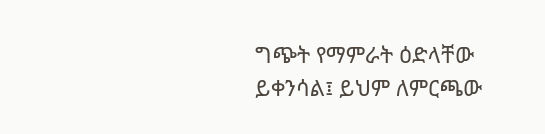ግጭት የማምራት ዕድላቸው ይቀንሳል፤ ይህም ለምርጫው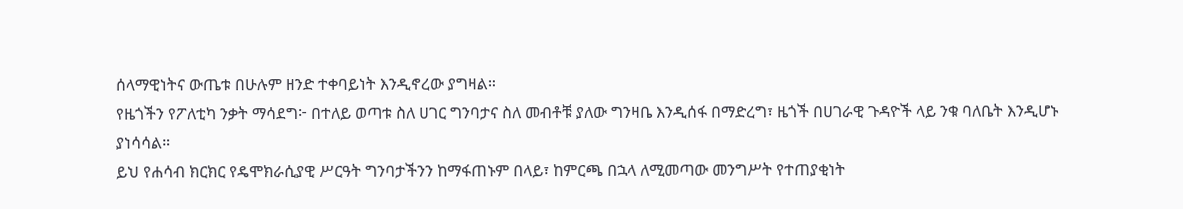ሰላማዊነትና ውጤቱ በሁሉም ዘንድ ተቀባይነት እንዲኖረው ያግዛል።
የዜጎችን የፖለቲካ ንቃት ማሳደግ፦ በተለይ ወጣቱ ስለ ሀገር ግንባታና ስለ መብቶቹ ያለው ግንዛቤ እንዲሰፋ በማድረግ፣ ዜጎች በሀገራዊ ጉዳዮች ላይ ንቁ ባለቤት እንዲሆኑ ያነሳሳል።
ይህ የሐሳብ ክርክር የዴሞክራሲያዊ ሥርዓት ግንባታችንን ከማፋጠኑም በላይ፣ ከምርጫ በኋላ ለሚመጣው መንግሥት የተጠያቂነት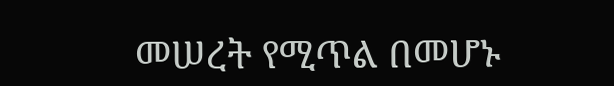መሠረት የሚጥል በመሆኑ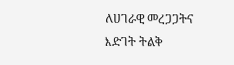ለሀገራዊ መረጋጋትና እድገት ትልቅ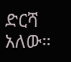ድርሻ አለው።